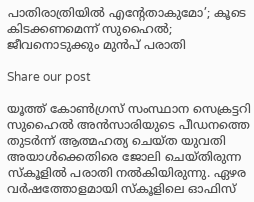പാതിരാത്രിയില്‍ എന്റേതാകുമോ’; കൂടെ കിടക്കണമെന്ന് സുഹൈല്‍; ജീവനൊടുക്കും മുന്‍പ് പരാതി

Share our post

യൂത്ത് കോണ്‍ഗ്രസ് സംസ്ഥാന സെക്രട്ടറി സുഹൈൽ അൻസാരിയുടെ പീഡനത്തെ തുടര്‍ന്ന് ആത്മഹത്യ ചെയ്ത യുവതി അയാള്‍ക്കെതിരെ ജോലി ചെയ്തിരുന്ന സ്കൂളില്‍ പരാതി നല്‍കിയിരുന്നു. ഏഴര വര്‍ഷത്തോളമായി സ്കൂളിലെ ഓഫിസ്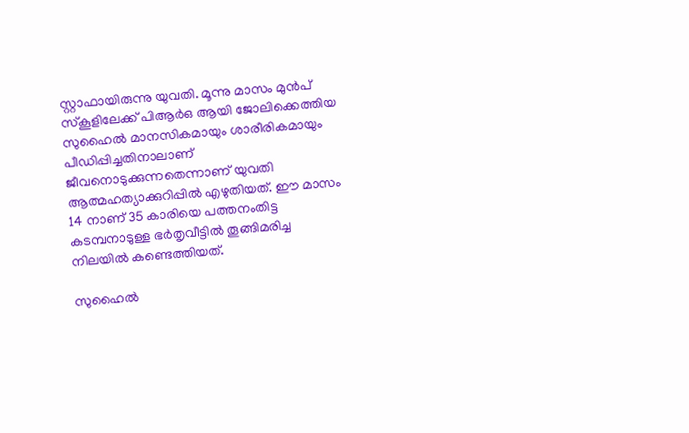സ്റ്റാഫായിരുന്നു യുവതി. മൂന്നു മാസം മുന്‍പ് സ്കൂളിലേക്ക് പിആര്‍ഒ ആയി ജോലിക്കെത്തിയ സുഹൈല്‍ മാനസികമായും ശാരീരികമായും പീഡിപ്പിച്ചതിനാലാണ് ജീവനൊടുക്കുന്നതെന്നാണ് യുവതി ആത്മഹത്യാക്കുറിപ്പില്‍ എഴുതിയത്. ഈ മാസം 14 നാണ് 35 കാരിയെ പത്തനംതിട്ട കടമ്പനാടുള്ള ഭർതൃവീട്ടിൽ തൂങ്ങിമരിച്ച നിലയിൽ കണ്ടെത്തിയത്.

സുഹൈല്‍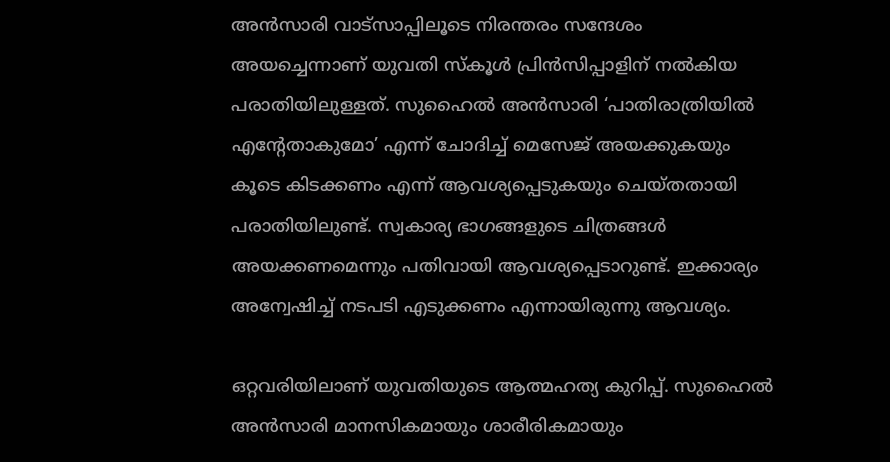അന്‍സാരി വാട്സാപ്പിലൂടെ നിരന്തരം സന്ദേശം അയച്ചെന്നാണ് യുവതി സ്കൂള്‍ പ്രിന്‍സിപ്പാളിന് നല്‍കിയ പരാതിയിലുള്ളത്. സുഹൈല്‍ അന്‍സാരി ‘പാതിരാത്രിയില്‍ എന്‍റേതാകുമോ’ എന്ന് ചോദിച്ച് മെസേജ് അയക്കുകയും കൂടെ കിടക്കണം എന്ന് ആവശ്യപ്പെടുകയും ചെയ്തതായി പരാതിയിലുണ്ട്. സ്വകാര്യ ഭാഗങ്ങളുടെ ചിത്രങ്ങള്‍ അയക്കണമെന്നും പതിവായി ആവശ്യപ്പെടാറുണ്ട്. ഇക്കാര്യം അന്വേഷിച്ച് നടപടി എടുക്കണം എന്നായിരുന്നു ആവശ്യം.

ഒറ്റവരിയിലാണ് യുവതിയുടെ ആത്മഹത്യ കുറിപ്പ്. സുഹൈല്‍ അന്‍സാരി മാനസികമായും ശാരീരികമായും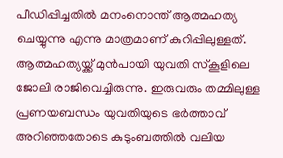പീഡിപ്പിച്ചതില്‍ മനംനൊന്ത് ആത്മഹത്യ ചെയ്യുന്നു എന്നു മാത്രമാണ് കുറിപ്പിലുള്ളത്. ആത്മഹത്യയ്ക്ക് മുന്‍പായി യുവതി സ്കൂളിലെ ജോലി രാജിവെച്ചിരുന്നു. ഇരുവരും തമ്മിലുള്ള പ്രണയബന്ധം യുവതിയുടെ ഭര്‍ത്താവ് അറിഞ്ഞതോടെ കുടുംബത്തില്‍ വലിയ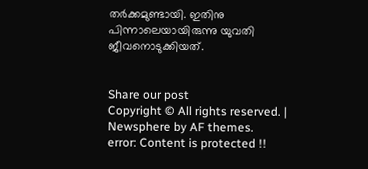തര്‍ക്കമുണ്ടായി. ഇതിനു പിന്നാലെയായിരുന്നു യുവതി ജീവനൊടുക്കിയത്.


Share our post
Copyright © All rights reserved. | Newsphere by AF themes.
error: Content is protected !!